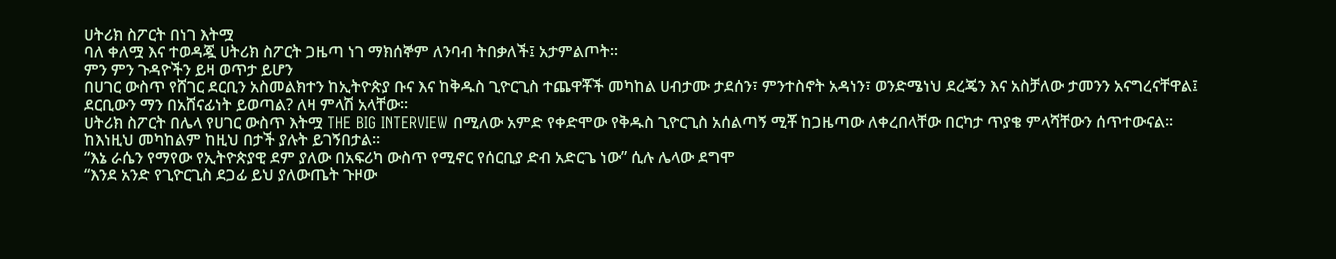ሀትሪክ ስፖርት በነገ እትሟ
ባለ ቀለሟ እና ተወዳጇ ሀትሪክ ስፖርት ጋዜጣ ነገ ማክሰኞም ለንባብ ትበቃለች፤ አታምልጦት፡፡
ምን ምን ጉዳዮችን ይዛ ወጥታ ይሆን
በሀገር ውስጥ የሸገር ደርቢን አስመልክተን ከኢትዮጵያ ቡና እና ከቅዱስ ጊዮርጊስ ተጨዋቾች መካከል ሀብታሙ ታደሰን፣ ምንተስኖት አዳነን፣ ወንድሜነህ ደረጄን እና አስቻለው ታመንን አናግረናቸዋል፤ ደርቢውን ማን በአሸናፊነት ይወጣል? ለዛ ምላሽ አላቸው፡፡
ሀትሪክ ስፖርት በሌላ የሀገር ውስጥ እትሟ THE BIG INTERVIEW በሚለው አምድ የቀድሞው የቅዱስ ጊዮርጊስ አሰልጣኝ ሚቾ ከጋዜጣው ለቀረበላቸው በርካታ ጥያቄ ምላሻቸውን ሰጥተውናል፡፡
ከእነዚህ መካከልም ከዚህ በታች ያሉት ይገኝበታል፡፡
“እኔ ራሴን የማየው የኢትዮጵያዊ ደም ያለው በአፍሪካ ውስጥ የሚኖር የሰርቢያ ድብ አድርጌ ነው” ሲሉ ሌላው ደግሞ
“እንደ አንድ የጊዮርጊስ ደጋፊ ይህ ያለውጤት ጉዞው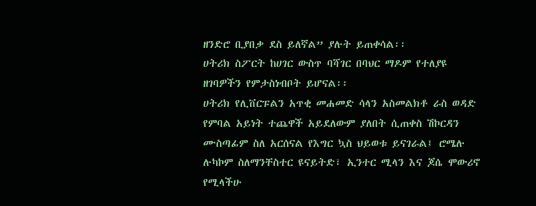ዘንድሮ ቢያበቃ ደስ ይለኛል” ያሉት ይጠቀሳል፡፡
ሀትሪክ ስፖርት ከሀገር ውስጥ ባሻገር በባህር ማዶም የተለያዩ ዘገባዎችን የምታስነብቦት ይሆናል፡፡
ሀትሪክ የሊቨርፑልን አጥቂ መሐመድ ሳላን አስመልክቶ ራስ ወዳድ የምባል አይነት ተጨዋች አይደለውም ያለበት ሲጠቀስ ሽኮርዳን ሙስጣፊም ስለ አርሰናል የእግር ኳስ ህይወቱ ይናገራል፤ ሮሜሉ ሉካኮም ስለማንቸስተር ዩናይትድ፣ ኢንተር ሚላን እና ጆሴ ሞውሪኖ የሚላችሁ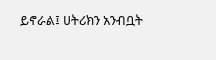ይኖራል፤ ሀትሪክን አንብቧት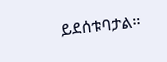ይደሰቱባታል፡፡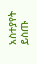አስተያየት ይስጡ